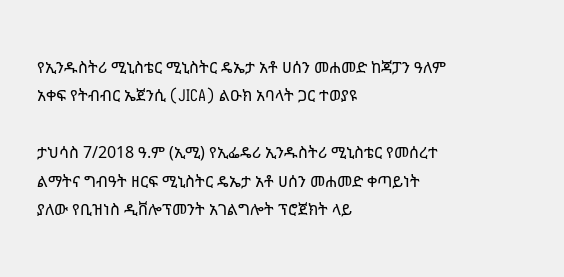የኢንዱስትሪ ሚኒስቴር ሚኒስትር ዴኤታ አቶ ሀሰን መሐመድ ከጃፓን ዓለም አቀፍ የትብብር ኤጀንሲ (JICA) ልዑክ አባላት ጋር ተወያዩ

ታህሳስ 7/2018 ዓ.ም (ኢሚ) የኢፌዴሪ ኢንዱስትሪ ሚኒስቴር የመሰረተ ልማትና ግብዓት ዘርፍ ሚኒስትር ዴኤታ አቶ ሀሰን መሐመድ ቀጣይነት ያለው የቢዝነስ ዲቨሎፕመንት አገልግሎት ፕሮጀክት ላይ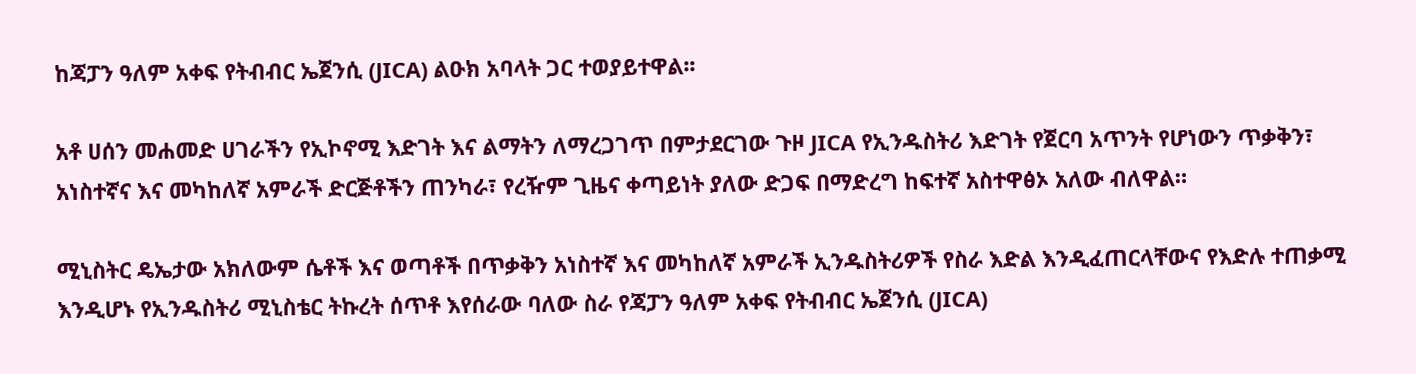ከጃፓን ዓለም አቀፍ የትብብር ኤጀንሲ (JICA) ልዑክ አባላት ጋር ተወያይተዋል፡፡

አቶ ሀሰን መሐመድ ሀገራችን የኢኮኖሚ እድገት እና ልማትን ለማረጋገጥ በምታደርገው ጉዞ JICA የኢንዱስትሪ እድገት የጀርባ አጥንት የሆነውን ጥቃቅን፣ አነስተኛና እና መካከለኛ አምራች ድርጅቶችን ጠንካራ፣ የረዥም ጊዜና ቀጣይነት ያለው ድጋፍ በማድረግ ከፍተኛ አስተዋፅኦ አለው ብለዋል።

ሚኒስትር ዴኤታው አክለውም ሴቶች እና ወጣቶች በጥቃቅን አነስተኛ እና መካከለኛ አምራች ኢንዱስትሪዎች የስራ እድል እንዲፈጠርላቸውና የእድሉ ተጠቃሚ እንዲሆኑ የኢንዱስትሪ ሚኒስቴር ትኩረት ሰጥቶ እየሰራው ባለው ስራ የጃፓን ዓለም አቀፍ የትብብር ኤጀንሲ (JICA)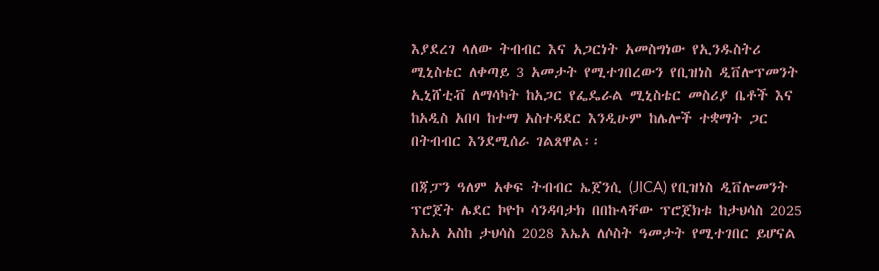እያደረገ ላለው ትብብር እና አጋርነት አመስግነው የኢንዱስትሪ ሚኒስቴር ለቀጣይ 3 አመታት የሚተገበረውን የቢዝነስ ዲቨሎፕመንት ኢኒሸቲቭ ለማሳካት ከአጋር የፌዴራል ሚኒስቴር መስሪያ ቤቶች እና ከአዲስ አበባ ከተማ አስተዳደር እንዲሁም ከሌሎች ተቋማት ጋር በትብብር እንደሚሰራ ገልጸዋል፡፡

በጃፓን ዓለም አቀፍ ትብብር ኤጀንሲ (JICA) የቢዝነስ ዲቨሎመንት ፕሮጀት ሌደር ኮዮኮ ሳንዳባታክ በበኩላቸው ፕሮጀክቱ ከታህሳስ 2025 እኤአ አስከ ታህሳስ 2028 እኤአ ለሶስት ዓመታት የሚተገበር ይሆናል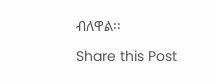ብለዋል፡፡

Share this Post